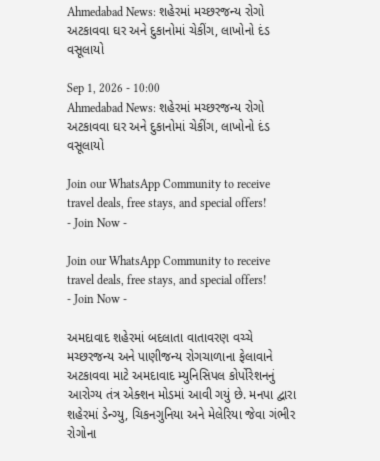Ahmedabad News: શહેરમાં મચ્છરજન્ય રોગો અટકાવવા ઘર અને દુકાનોમાં ચેકીંગ, લાખોનો દંડ વસૂલાયો

Sep 1, 2026 - 10:00
Ahmedabad News: શહેરમાં મચ્છરજન્ય રોગો અટકાવવા ઘર અને દુકાનોમાં ચેકીંગ, લાખોનો દંડ વસૂલાયો

Join our WhatsApp Community to receive travel deals, free stays, and special offers!
- Join Now -

Join our WhatsApp Community to receive travel deals, free stays, and special offers!
- Join Now -

અમદાવાદ શહેરમાં બદલાતા વાતાવરણ વચ્ચે મચ્છરજન્ય અને પાણીજન્ય રોગચાળાના ફેલાવાને અટકાવવા માટે અમદાવાદ મ્યુનિસિપલ કોર્પોરેશનનું આરોગ્ય તંત્ર એક્શન મોડમાં આવી ગયું છે. મનપા દ્વારા શહેરમાં ડેન્ગ્યુ, ચિકનગુનિયા અને મેલેરિયા જેવા ગંભીર રોગોના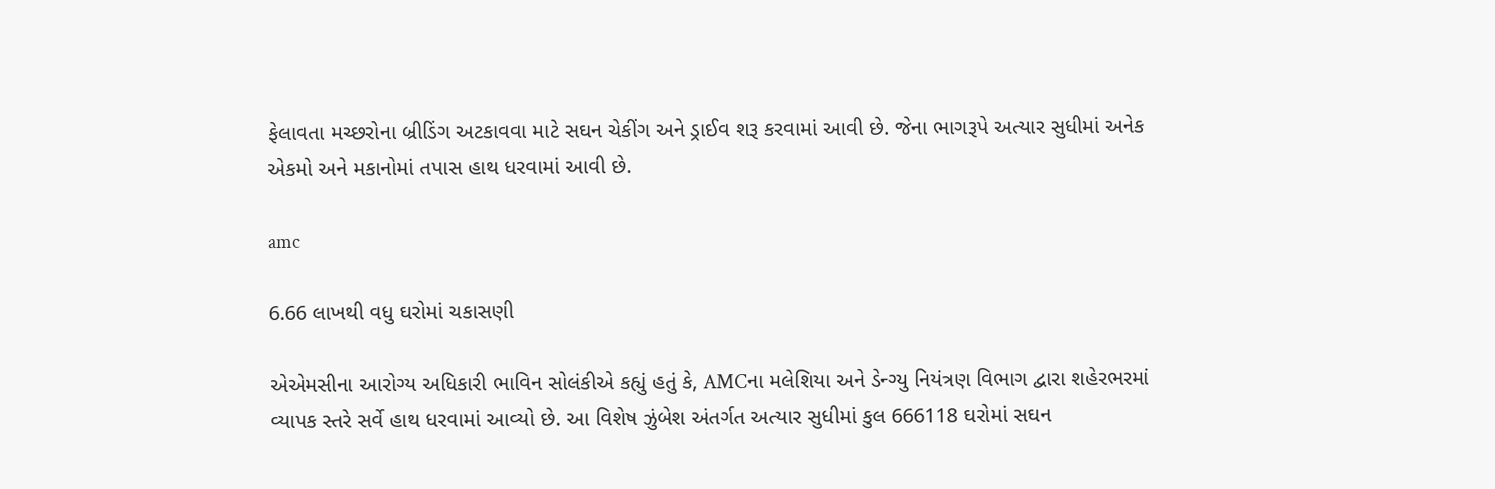ફેલાવતા મચ્છરોના બ્રીડિંગ અટકાવવા માટે સઘન ચેકીંગ અને ડ્રાઈવ શરૂ કરવામાં આવી છે. જેના ભાગરૂપે અત્યાર સુધીમાં અનેક એકમો અને મકાનોમાં તપાસ હાથ ધરવામાં આવી છે.

amc

6.66 લાખથી વધુ ઘરોમાં ચકાસણી

એએમસીના આરોગ્ય અધિકારી ભાવિન સોલંકીએ કહ્યું હતું કે, AMCના મલેશિયા અને ડેન્ગ્યુ નિયંત્રણ વિભાગ દ્વારા શહેરભરમાં વ્યાપક સ્તરે સર્વે હાથ ધરવામાં આવ્યો છે. આ વિશેષ ઝુંબેશ અંતર્ગત અત્યાર સુધીમાં કુલ 666118 ઘરોમાં સઘન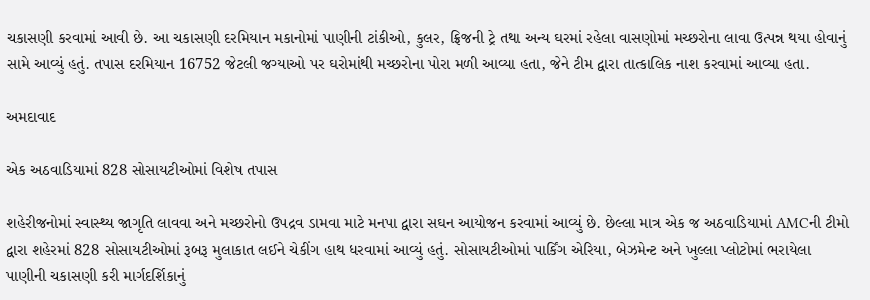ચકાસણી કરવામાં આવી છે. આ ચકાસણી દરમિયાન મકાનોમાં પાણીની ટાંકીઓ, કુલર, ફ્રિજની ટ્રે તથા અન્ય ઘરમાં રહેલા વાસણોમાં મચ્છરોના લાવા ઉત્પન્ન થયા હોવાનું સામે આવ્યું હતું. તપાસ દરમિયાન 16752 જેટલી જગ્યાઓ પર ઘરોમાંથી મચ્છરોના પોરા મળી આવ્યા હતા, જેને ટીમ દ્વારા તાત્કાલિક નાશ કરવામાં આવ્યા હતા.

અમદાવાદ

એક અઠવાડિયામાં 828 સોસાયટીઓમાં વિશેષ તપાસ

શહેરીજનોમાં સ્વાસ્થ્ય જાગૃતિ લાવવા અને મચ્છરોનો ઉપદ્રવ ડામવા માટે મનપા દ્વારા સઘન આયોજન કરવામાં આવ્યું છે. છેલ્લા માત્ર એક જ અઠવાડિયામાં AMCની ટીમો દ્વારા શહેરમાં 828 સોસાયટીઓમાં રૂબરૂ મુલાકાત લઈને ચેકીંગ હાથ ધરવામાં આવ્યું હતું. સોસાયટીઓમાં પાર્કિંગ એરિયા, બેઝમેન્ટ અને ખુલ્લા પ્લોટોમાં ભરાયેલા પાણીની ચકાસણી કરી માર્ગદર્શિકાનું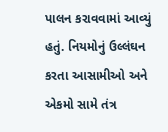પાલન કરાવવામાં આવ્યું હતું. નિયમોનું ઉલ્લંઘન કરતા આસામીઓ અને એકમો સામે તંત્ર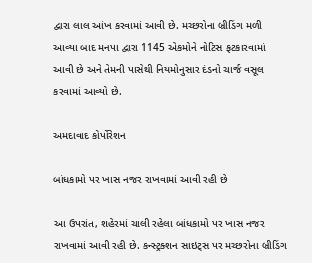દ્વારા લાલ આંખ કરવામાં આવી છે. મચ્છરોના બ્રીડિંગ મળી આવ્યા બાદ મનપા દ્વારા 1145 એકમોને નોટિસ ફટકારવામાં આવી છે અને તેમની પાસેથી નિયમોનુસાર દંડનો ચાર્જ વસૂલ કરવામાં આવ્યો છે.

અમદાવાદ કોર્પોરેશન

બાંધકામો પર ખાસ નજર રાખવામાં આવી રહી છે

આ ઉપરાંત, શહેરમાં ચાલી રહેલા બાંધકામો પર ખાસ નજર રાખવામાં આવી રહી છે. કન્સ્ટ્રક્શન સાઇટ્સ પર મચ્છરોના બ્રીડિંગ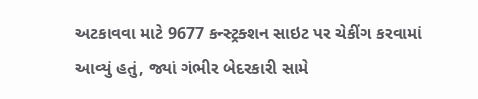અટકાવવા માટે 9677 કન્સ્ટ્રક્શન સાઇટ પર ચેકીંગ કરવામાં આવ્યું હતું, જ્યાં ગંભીર બેદરકારી સામે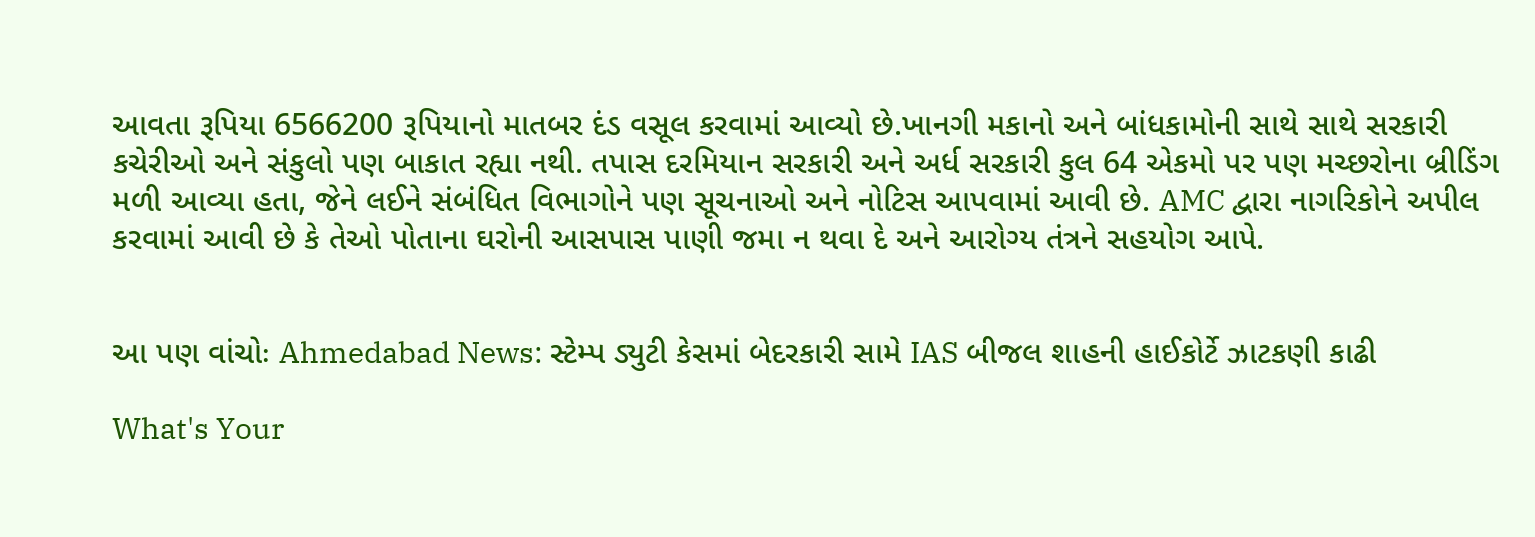આવતા રૂપિયા 6566200 રૂપિયાનો માતબર દંડ વસૂલ કરવામાં આવ્યો છે.ખાનગી મકાનો અને બાંધકામોની સાથે સાથે સરકારી કચેરીઓ અને સંકુલો પણ બાકાત રહ્યા નથી. તપાસ દરમિયાન સરકારી અને અર્ધ સરકારી કુલ 64 એકમો પર પણ મચ્છરોના બ્રીડિંગ મળી આવ્યા હતા, જેને લઈને સંબંધિત વિભાગોને પણ સૂચનાઓ અને નોટિસ આપવામાં આવી છે. AMC દ્વારા નાગરિકોને અપીલ કરવામાં આવી છે કે તેઓ પોતાના ઘરોની આસપાસ પાણી જમા ન થવા દે અને આરોગ્ય તંત્રને સહયોગ આપે.


આ પણ વાંચોઃ Ahmedabad News: સ્ટેમ્પ ડ્યુટી કેસમાં બેદરકારી સામે IAS બીજલ શાહની હાઈકોર્ટે ઝાટકણી કાઢી

What's Your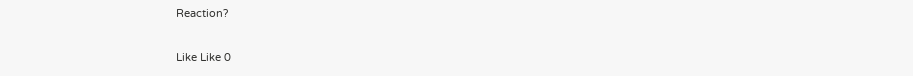Reaction?

Like Like 0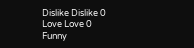Dislike Dislike 0
Love Love 0
Funny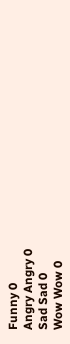Funny 0
Angry Angry 0
Sad Sad 0
Wow Wow 0